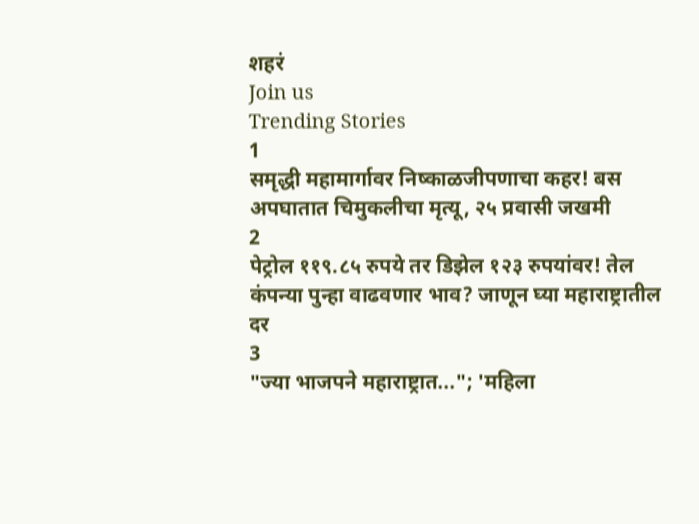शहरं
Join us
Trending Stories
1
समृद्धी महामार्गावर निष्काळजीपणाचा कहर! बस अपघातात चिमुकलीचा मृत्यू, २५ प्रवासी जखमी
2
पेट्रोल ११९.८५ रुपये तर डिझेल १२३ रुपयांवर! तेल कंपन्या पुन्हा वाढवणार भाव? जाणून घ्या महाराष्ट्रातील दर
3
"ज्या भाजपने महाराष्ट्रात..."; 'महिला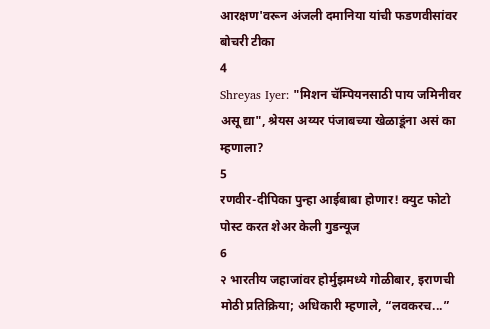आरक्षण'वरून अंजली दमानिया यांची फडणवीसांवर बोचरी टीका
4
Shreyas Iyer: "मिशन चॅम्पियनसाठी पाय जमिनीवर असू द्या", श्रेयस अय्यर पंजाबच्या खेळाडूंना असं का म्हणाला?
5
रणवीर-दीपिका पुन्हा आईबाबा होणार! क्युट फोटो पोस्ट करत शेअर केली गुडन्यूज
6
२ भारतीय जहाजांवर होर्मुझमध्ये गोळीबार, इराणची मोठी प्रतिक्रिया; अधिकारी म्हणाले, “लवकरच...”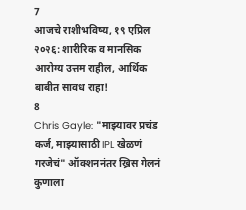7
आजचे राशीभविष्य, १९ एप्रिल २०२६: शारीरिक व मानसिक आरोग्य उत्तम राहील, आर्थिक बाबीत सावध राहा!
8
Chris Gayle: "माझ्यावर प्रचंड कर्ज, माझ्यासाठी IPL खेळणं गरजेचं" ऑक्शननंतर ख्रिस गेलनं कुणाला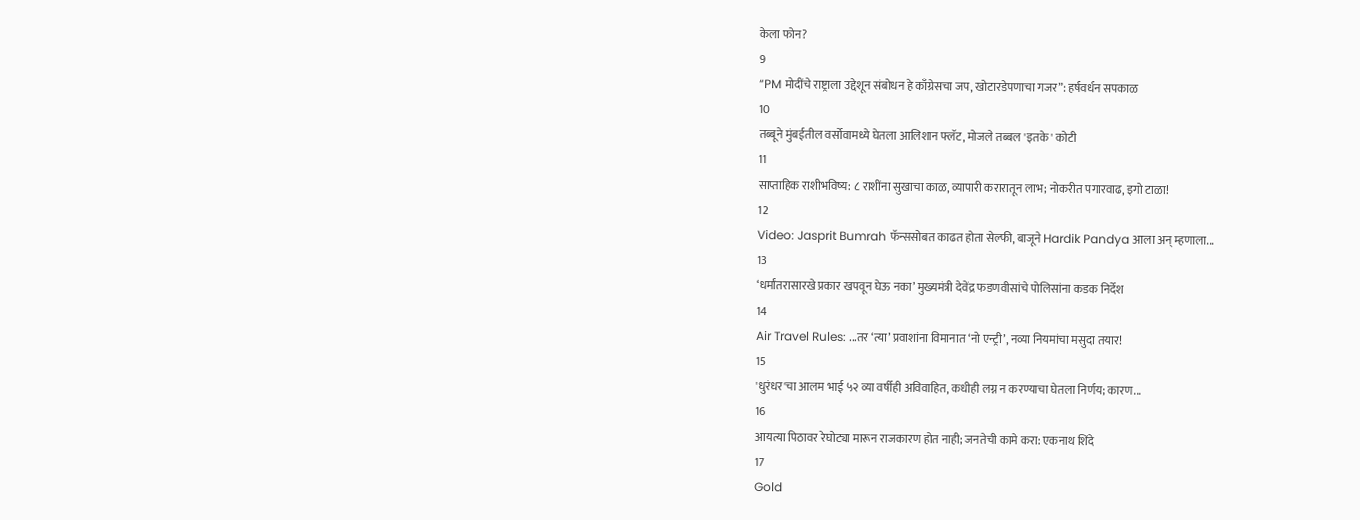केला फोन?
9
“PM मोदींचे राष्ट्राला उद्देशून संबोधन हे काँग्रेसचा जप, खोटारडेपणाचा गजर”: हर्षवर्धन सपकाळ
10
तब्बूने मुंबईतील वर्सोवामध्ये घेतला आलिशान फ्लॅट, मोजले तब्बल 'इतके' कोटी
11
साप्ताहिक राशीभविष्य: ८ राशींना सुखाचा काळ, व्यापारी करारातून लाभ; नोकरीत पगारवाढ, इगो टाळा!
12
Video: Jasprit Bumrah फॅन्ससोबत काढत होता सेल्फी, बाजूने Hardik Pandya आला अन् म्हणाला...
13
‘धर्मांतरासारखे प्रकार खपवून घेऊ नका’ मुख्यमंत्री देवेंद्र फडणवीसांचे पोलिसांना कडक निर्देश
14
Air Travel Rules: ...तर ‘त्या’ प्रवाशांना विमानात ‘नो एन्ट्री’, नव्या नियमांचा मसुदा तयार!
15
'धुरंधर'चा आलम भाई ५२ व्या वर्षीही अविवाहित, कधीही लग्न न करण्याचा घेतला निर्णय; कारण...
16
आयत्या पिठावर रेघोट्या मारून राजकारण होत नाही; जनतेची कामे करा: एकनाथ शिंदे
17
Gold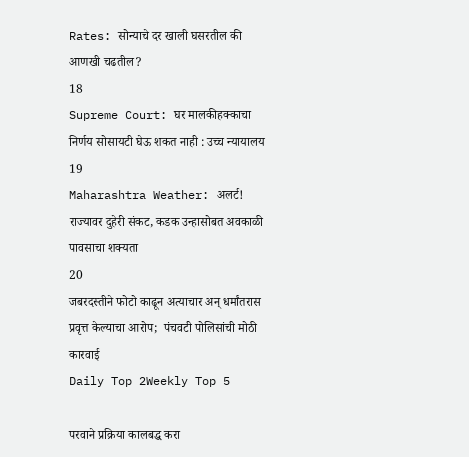Rates: सोन्याचे दर खाली घसरतील की आणखी चढतील?
18
Supreme Court: घर मालकीहक्काचा निर्णय सोसायटी घेऊ शकत नाही : उच्च न्यायालय
19
Maharashtra Weather: अलर्ट! राज्यावर दुहेरी संकट, कडक उन्हासोबत अवकाळी पावसाचा शक्यता
20
जबरदस्तीने फोटो काढून अत्याचार अन् धर्मांतरास प्रवृत्त केल्याचा आरोप;  पंचवटी पोलिसांची मोठी कारवाई
Daily Top 2Weekly Top 5

परवाने प्रक्रिया कालबद्ध करा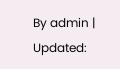By admin | Updated: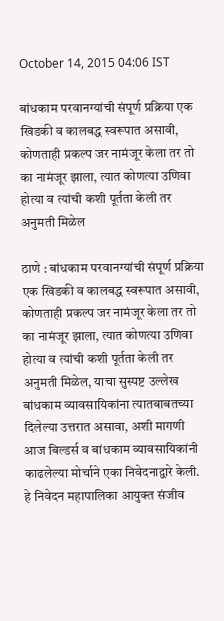October 14, 2015 04:06 IST

बांधकाम परवानग्यांची संपूर्ण प्रक्रिया एक खिडकी व कालबद्ध स्वरूपात असावी, कोणताही प्रकल्प जर नामंजूर केला तर तो का नामंजूर झाला, त्यात कोणत्या उणिवा होत्या व त्यांची कशी पूर्तता केली तर अनुमती मिळेल

ठाणे : बांधकाम परवानग्यांची संपूर्ण प्रक्रिया एक खिडकी व कालबद्ध स्वरूपात असावी, कोणताही प्रकल्प जर नामंजूर केला तर तो का नामंजूर झाला, त्यात कोणत्या उणिवा होत्या व त्यांची कशी पूर्तता केली तर अनुमती मिळेल, याचा सुस्पष्ट उल्लेख बांधकाम व्यावसायिकांना त्यातबाबतच्या दिलेल्या उत्तरात असावा, अशी मागणी आज बिल्डर्स व बांधकाम व्यावसायिकांनी काढलेल्या मोर्चाने एका निवेदनाद्वारे केली. हे निवेदन महापालिका आयुक्त संजीव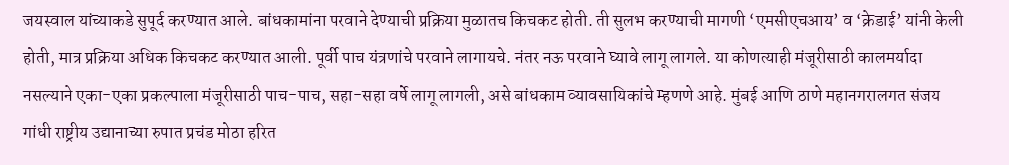जयस्वाल यांच्याकडे सुपूर्द करण्यात आले. बांधकामांना परवाने देण्याची प्रक्रिया मुळातच किचकट होती. ती सुलभ करण्याची मागणी ‘एमसीएचआय’ व ‘क्रेडाई’ यांनी केली होती, मात्र प्रक्रिया अधिक किचकट करण्यात आली. पूर्वी पाच यंत्रणांचे परवाने लागायचे. नंतर नऊ परवाने घ्यावे लागू लागले. या कोणत्याही मंजूरीसाठी कालमर्यादा नसल्याने एका-एका प्रकल्पाला मंजूरीसाठी पाच-पाच, सहा-सहा वर्षे लागू लागली, असे बांधकाम व्यावसायिकांचे म्हणणे आहे. मुंबई आणि ठाणे महानगरालगत संजय गांधी राष्ट्रीय उद्यानाच्या रुपात प्रचंड मोठा हरित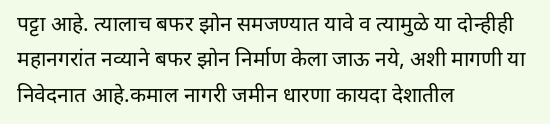पट्टा आहे. त्यालाच बफर झोन समजण्यात यावे व त्यामुळे या दोन्हीही महानगरांत नव्याने बफर झोन निर्माण केला जाऊ नये, अशी मागणी या निवेदनात आहे.कमाल नागरी जमीन धारणा कायदा देशातील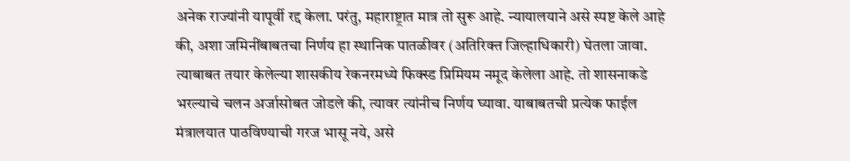अनेक राज्यांनी यापूर्वी रद्द केला. परंतु, महाराष्ट्रात मात्र तो सुरू आहे. न्यायालयाने असे स्पष्ट केले आहे की, अशा जमिनींबाबतचा निर्णय हा स्थानिक पातळीवर (अतिरिक्त जिल्हाधिकारी) घेतला जावा. त्याबाबत तयार केलेल्या शासकीय रेकनरमध्ये फिक्स्ड प्रिमियम नमूद केलेला आहे. तो शासनाकडे भरल्याचे चलन अर्जासोबत जोडले की, त्यावर त्यांनीच निर्णय घ्यावा. याबाबतची प्रत्येक फाईल मंत्रालयात पाठविण्याची गरज भासू नये, असे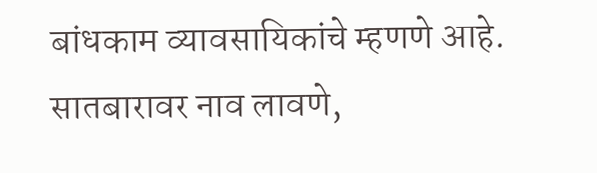बांधकाम व्यावसायिकांचे म्हणणे आहे. सातबारावर नाव लावणे,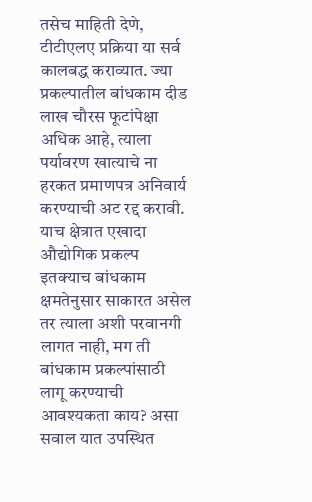तसेच माहिती देणे, टीटीएलए प्रक्रिया या सर्व कालबद्ध कराव्यात. ज्या प्रकल्पातील बांधकाम दीड लाख चौरस फूटांपेक्षा अधिक आहे, त्याला पर्यावरण खात्याचे ना हरकत प्रमाणपत्र अनिवार्य करण्याची अट रद्द करावी. याच क्षेत्रात एखादा औद्योगिक प्रकल्प इतक्याच बांधकाम क्षमतेनुसार साकारत असेल तर त्याला अशी परवानगी लागत नाही, मग ती बांधकाम प्रकल्पांसाठी लागू करण्याची आवश्यकता काय? असा सवाल यात उपस्थित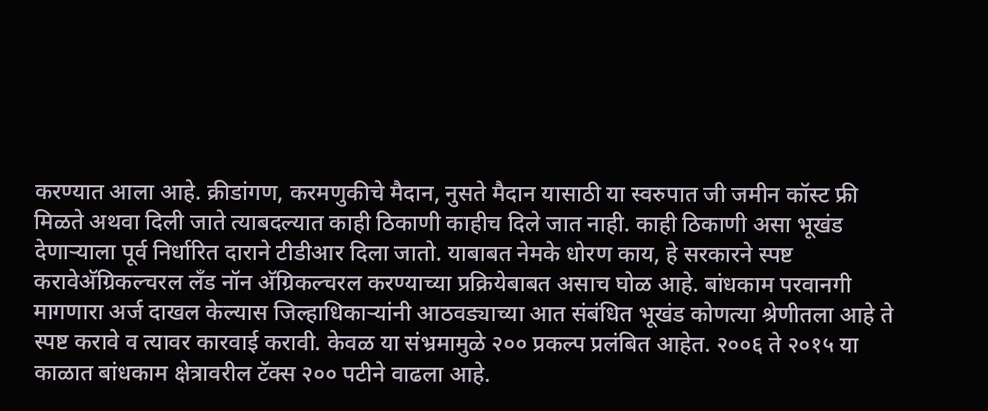करण्यात आला आहे. क्रीडांगण, करमणुकीचे मैदान, नुसते मैदान यासाठी या स्वरुपात जी जमीन कॉस्ट फ्री मिळते अथवा दिली जाते त्याबदल्यात काही ठिकाणी काहीच दिले जात नाही. काही ठिकाणी असा भूखंड देणाऱ्याला पूर्व निर्धारित दाराने टीडीआर दिला जातो. याबाबत नेमके धोरण काय, हे सरकारने स्पष्ट करावेअ‍ॅग्रिकल्चरल लँड नॉन अ‍ॅग्रिकल्चरल करण्याच्या प्रक्रियेबाबत असाच घोळ आहे. बांधकाम परवानगी मागणारा अर्ज दाखल केल्यास जिल्हाधिकाऱ्यांनी आठवड्याच्या आत संबंधित भूखंड कोणत्या श्रेणीतला आहे ते स्पष्ट करावे व त्यावर कारवाई करावी. केवळ या संभ्रमामुळे २०० प्रकल्प प्रलंबित आहेत. २००६ ते २०१५ या काळात बांधकाम क्षेत्रावरील टॅक्स २०० पटीने वाढला आहे.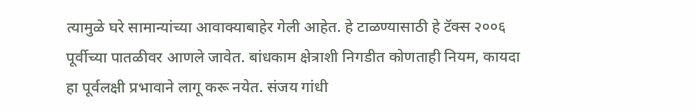त्यामुळे घरे सामान्यांच्या आवाक्याबाहेर गेली आहेत. हे टाळण्यासाठी हे टॅक्स २००६ पूर्वीच्या पातळीवर आणले जावेत. बांधकाम क्षेत्राशी निगडीत कोणताही नियम, कायदा हा पूर्वलक्षी प्रभावाने लागू करू नयेत. संजय गांधी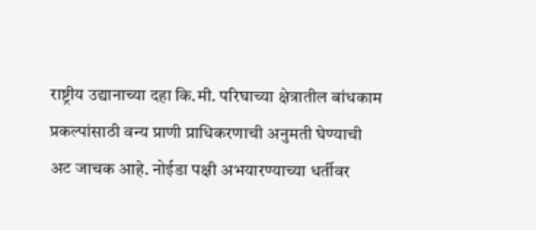राष्ट्रीय उद्यानाच्या दहा कि.मी. परिघाच्या क्षेत्रातील बांधकाम प्रकल्पांसाठी वन्य प्राणी प्राधिकरणाची अनुमती घेण्याची अट जाचक आहे. नोईडा पक्षी अभयारण्याच्या धर्तीवर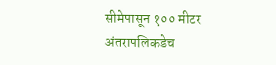सीमेपासून १०० मीटर अंतरापलिकडेच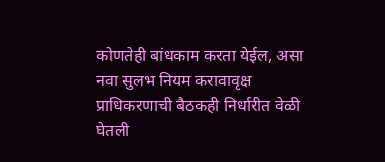कोणतेही बांधकाम करता येईल, असा नवा सुलभ नियम करावावृक्ष प्राधिकरणाची बैठकही निर्धारीत वेळी घेतली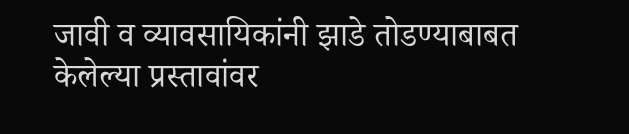जावी व व्यावसायिकांनी झाडे तोडण्याबाबत केलेल्या प्रस्तावांवर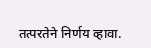तत्परतेने निर्णय व्हावा.